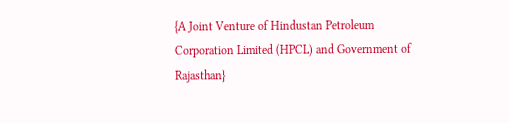{A Joint Venture of Hindustan Petroleum Corporation Limited (HPCL) and Government of Rajasthan}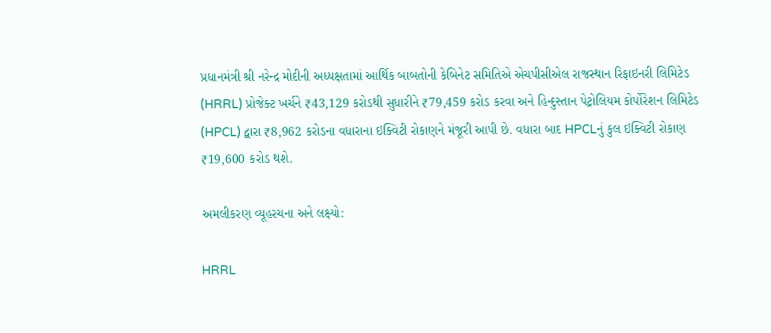પ્રધાનમંત્રી શ્રી નરેન્દ્ર મોદીની અધ્યક્ષતામાં આર્થિક બાબતોની કેબિનેટ સમિતિએ એચપીસીએલ રાજસ્થાન રિફાઇનરી લિમિટેડ (HRRL) પ્રોજેક્ટ ખર્ચને ₹43,129 કરોડથી સુધારીને ₹79,459 કરોડ કરવા અને હિન્દુસ્તાન પેટ્રોલિયમ કોર્પોરેશન લિમિટેડ (HPCL) દ્વારા ₹8,962 કરોડના વધારાના ઇક્વિટી રોકાણને મંજૂરી આપી છે. વધારા બાદ HPCLનું કુલ ઇક્વિટી રોકાણ ₹19,600 કરોડ થશે.

અમલીકરણ વ્યૂહરચના અને લક્ષ્યો:

HRRL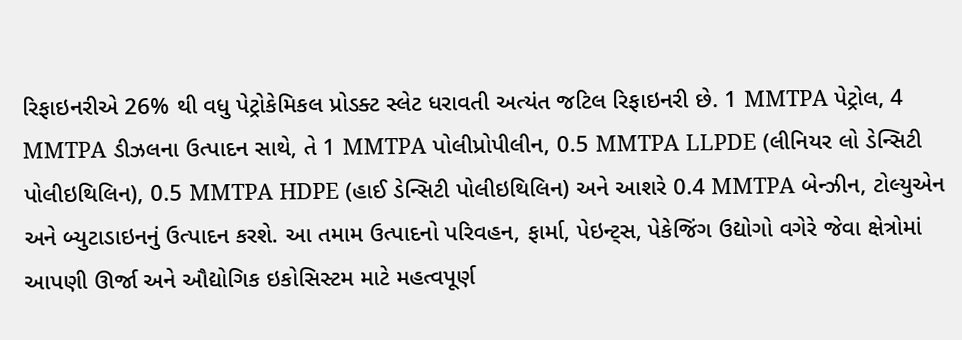રિફાઇનરીએ 26% થી વધુ પેટ્રોકેમિકલ પ્રોડક્ટ સ્લેટ ધરાવતી અત્યંત જટિલ રિફાઇનરી છે. 1 MMTPA પેટ્રોલ, 4 MMTPA ડીઝલના ઉત્પાદન સાથે, તે 1 MMTPA પોલીપ્રોપીલીન, 0.5 MMTPA LLPDE (લીનિયર લો ડેન્સિટી પોલીઇથિલિન), 0.5 MMTPA HDPE (હાઈ ડેન્સિટી પોલીઇથિલિન) અને આશરે 0.4 MMTPA બેન્ઝીન, ટોલ્યુએન અને બ્યુટાડાઇનનું ઉત્પાદન કરશે. આ તમામ ઉત્પાદનો પરિવહન, ફાર્મા, પેઇન્ટ્સ, પેકેજિંગ ઉદ્યોગો વગેરે જેવા ક્ષેત્રોમાં આપણી ઊર્જા અને ઔદ્યોગિક ઇકોસિસ્ટમ માટે મહત્વપૂર્ણ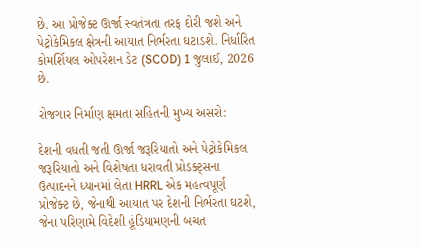છે. આ પ્રોજેક્ટ ઊર્જા સ્વતંત્રતા તરફ દોરી જશે અને પેટ્રોકેમિકલ ક્ષેત્રની આયાત નિર્ભરતા ઘટાડશે. નિર્ધારિત કોમર્શિયલ ઓપરેશન ડેટ (SCOD) 1 જુલાઈ, 2026 છે.

રોજગાર નિર્માણ ક્ષમતા સહિતની મુખ્ય અસરો:

દેશની વધતી જતી ઊર્જા જરૂરિયાતો અને પેટ્રોકેમિકલ જરૂરિયાતો અને વિશેષતા ધરાવતી પ્રોડક્ટ્સના ઉત્પાદનને ધ્યાનમાં લેતા HRRL એક મહત્વપૂર્ણ પ્રોજેક્ટ છે, જેનાથી આયાત પર દેશની નિર્ભરતા ઘટશે, જેના પરિણામે વિદેશી હૂંડિયામણની બચત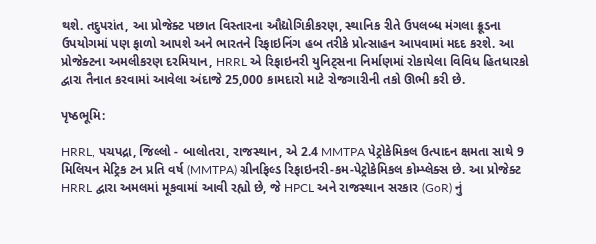થશે. તદુપરાંત, આ પ્રોજેક્ટ પછાત વિસ્તારના ઔદ્યોગિકીકરણ, સ્થાનિક રીતે ઉપલબ્ધ મંગલા ક્રૂડના ઉપયોગમાં પણ ફાળો આપશે અને ભારતને રિફાઇનિંગ હબ તરીકે પ્રોત્સાહન આપવામાં મદદ કરશે. આ પ્રોજેક્ટના અમલીકરણ દરમિયાન, HRRL એ રિફાઇનરી યુનિટ્સના નિર્માણમાં રોકાયેલા વિવિધ હિતધારકો દ્વારા તૈનાત કરવામાં આવેલા અંદાજે 25,000 કામદારો માટે રોજગારીની તકો ઊભી કરી છે.

પૃષ્ઠભૂમિ:

HRRL, પચપદ્રા, જિલ્લો - બાલોતરા, રાજસ્થાન, એ 2.4 MMTPA પેટ્રોકેમિકલ ઉત્પાદન ક્ષમતા સાથે 9 મિલિયન મેટ્રિક ટન પ્રતિ વર્ષ (MMTPA) ગ્રીનફિલ્ડ રિફાઇનરી-કમ-પેટ્રોકેમિકલ કોમ્પ્લેક્સ છે. આ પ્રોજેક્ટ HRRL દ્વારા અમલમાં મૂકવામાં આવી રહ્યો છે, જે HPCL અને રાજસ્થાન સરકાર (GoR) નું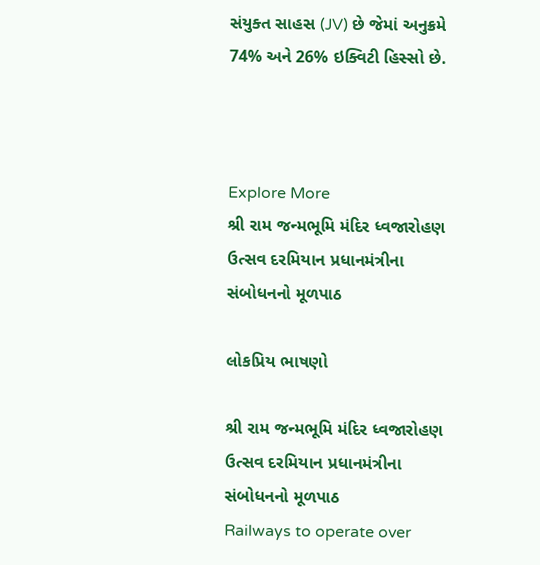સંયુક્ત સાહસ (JV) છે જેમાં અનુક્રમે 74% અને 26% ઇક્વિટી હિસ્સો છે.



Explore More
શ્રી રામ જન્મભૂમિ મંદિર ધ્વજારોહણ ઉત્સવ દરમિયાન પ્રધાનમંત્રીના સંબોધનનો મૂળપાઠ

લોકપ્રિય ભાષણો

શ્રી રામ જન્મભૂમિ મંદિર ધ્વજારોહણ ઉત્સવ દરમિયાન પ્રધાનમંત્રીના સંબોધનનો મૂળપાઠ
Railways to operate over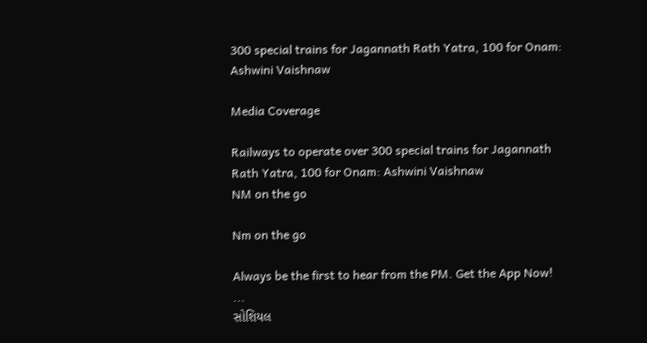300 special trains for Jagannath Rath Yatra, 100 for Onam: Ashwini Vaishnaw

Media Coverage

Railways to operate over 300 special trains for Jagannath Rath Yatra, 100 for Onam: Ashwini Vaishnaw
NM on the go

Nm on the go

Always be the first to hear from the PM. Get the App Now!
...
સોશિયલ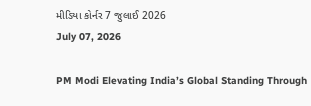મીડિયા કોર્નર 7 જુલાઈ 2026
July 07, 2026

PM Modi Elevating India’s Global Standing Through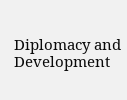Diplomacy and Development